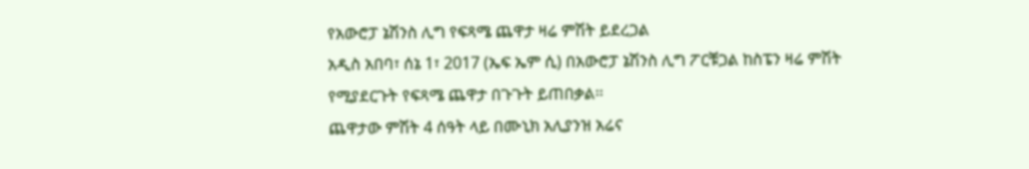የአውሮፓ ኔሽንስ ሊግ የፍጻሜ ጨዋታ ዛሬ ምሽት ይደረጋል
አዲስ አበባ፣ ሰኔ 1፣ 2017 (ኤፍ ኤም ሲ) በአውሮፓ ኔሽንስ ሊግ ፖርቹጋል ከስፔን ዛሬ ምሽት የሚያደርጉት የፍጻሜ ጨዋታ በጉጉት ይጠበቃል፡፡
ጨዋታው ምሽት 4 ሰዓት ላይ በሙኒክ አሊያንዝ አሬና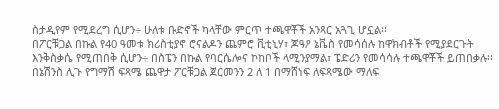ስታዲየም የሚደረግ ሲሆን÷ ሁለቱ ቡድኖች ካላቸው ምርጥ ተጫዋቾች አንጻር አጓጊ ሆኗል፡፡
በፖርቹጋል በኩል የ40 ዓመቱ ክሪስቲያኖ ሮናልዶን ጨምሮ ቪቲኒሃ፣ ጆዓዖ ኔቬስ የመሳሰሉ ከዋክብቶች የሚያደርጉት እንቅስቃሴ የሚጠበቅ ሲሆን÷ በስፔን በኩል የባርሴሎና ኮከቦች ላሚንያማል፣ ፔድሪን የመሳሳሉ ተጫዋቾች ይጠበቃሉ፡፡
በኔሽንስ ሊጉ የግማሽ ፍጻሜ ጨዋታ ፖርቹጋል ጀርመንን 2 ለ 1 በማሸነፍ ለፍጻሜው ማለፍ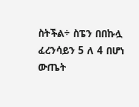ስትችል÷ ስፔን በበኩሏ ፈረንሳይን 5 ለ 4 በሆነ ውጤት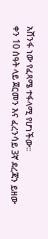አሸንፋ ነው የፈጻሜ ተፋላሚ የሆነችው፡፡
ቀን 10 ሰዓት ላይ ጀርመን እና ፈረንሳይ 3ኛ ደረጃን ይዘው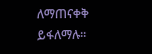ለማጠናቀቅ ይፋለማሉ፡፡